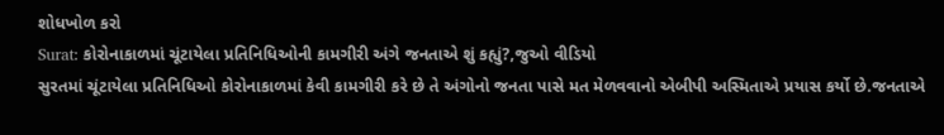શોધખોળ કરો
Surat: કોરોનાકાળમાં ચૂંટાયેલા પ્રતિનિધિઓની કામગીરી અંગે જનતાએ શું કહ્યું?,જુઓ વીડિયો
સુરતમાં ચૂંટાયેલા પ્રતિનિધિઓ કોરોનાકાળમાં કેવી કામગીરી કરે છે તે અંગોનો જનતા પાસે મત મેળવવાનો એબીપી અસ્મિતાએ પ્રયાસ કર્યો છે.જનતાએ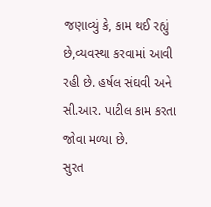જણાવ્યું કે, કામ થઈ રહ્યું છે,વ્યવસ્થા કરવામાં આવી રહી છે. હર્ષલ સંઘવી અને સી.આર. પાટીલ કામ કરતા જોવા મળ્યા છે.
સુરત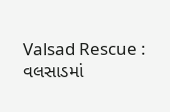Valsad Rescue : વલસાડમાં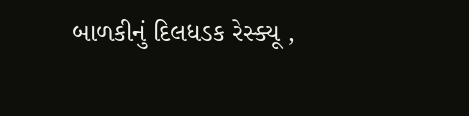બાળકીનું દિલધડક રેસ્ક્યૂ ,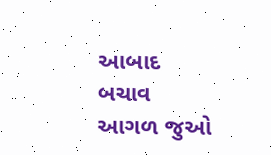આબાદ બચાવ
આગળ જુઓ